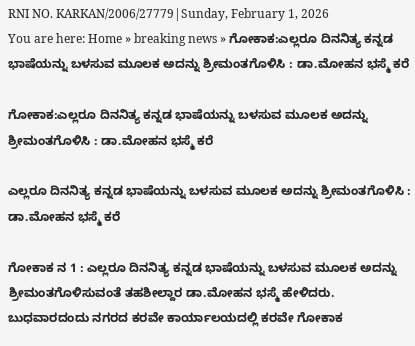RNI NO. KARKAN/2006/27779|Sunday, February 1, 2026
You are here: Home » breaking news » ಗೋಕಾಕ:ಎಲ್ಲರೂ ದಿನನಿತ್ಯ ಕನ್ನಡ ಭಾಷೆಯನ್ನು ಬಳಸುವ ಮೂಲಕ ಅದನ್ನು ಶ್ರೀಮಂತಗೊಳಿಸಿ : ಡಾ.ಮೋಹನ ಭಸ್ಮೆ ಕರೆ

ಗೋಕಾಕ:ಎಲ್ಲರೂ ದಿನನಿತ್ಯ ಕನ್ನಡ ಭಾಷೆಯನ್ನು ಬಳಸುವ ಮೂಲಕ ಅದನ್ನು ಶ್ರೀಮಂತಗೊಳಿಸಿ : ಡಾ.ಮೋಹನ ಭಸ್ಮೆ ಕರೆ

ಎಲ್ಲರೂ ದಿನನಿತ್ಯ ಕನ್ನಡ ಭಾಷೆಯನ್ನು ಬಳಸುವ ಮೂಲಕ ಅದನ್ನು ಶ್ರೀಮಂತಗೊಳಿಸಿ : ಡಾ.ಮೋಹನ ಭಸ್ಮೆ ಕರೆ

ಗೋಕಾಕ ನ 1 : ಎಲ್ಲರೂ ದಿನನಿತ್ಯ ಕನ್ನಡ ಭಾಷೆಯನ್ನು ಬಳಸುವ ಮೂಲಕ ಅದನ್ನು ಶ್ರೀಮಂತಗೊಳಿಸುವಂತೆ ತಹಶೀಲ್ದಾರ ಡಾ.ಮೋಹನ ಭಸ್ಮೆ ಹೇಳಿದರು.
ಬುಧವಾರದಂದು ನಗರದ ಕರವೇ ಕಾರ್ಯಾಲಯದಲ್ಲಿ ಕರವೇ ಗೋಕಾಕ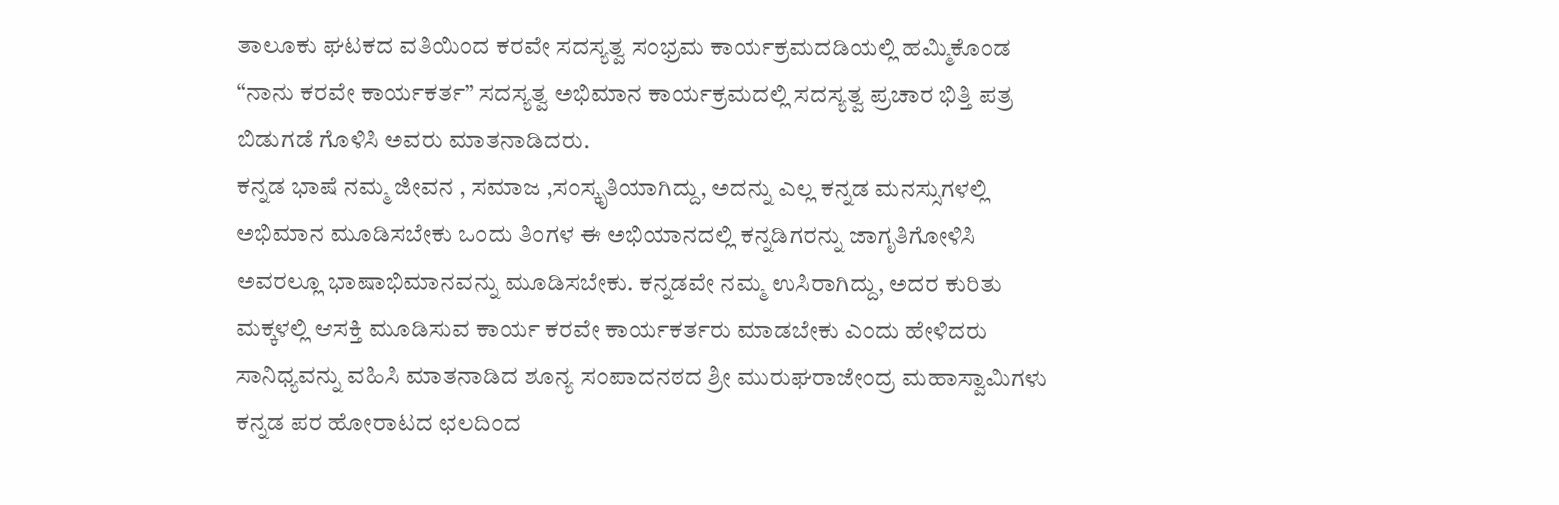ತಾಲೂಕು ಘಟಕದ ವತಿಯಿಂದ ಕರವೇ ಸದಸ್ಯತ್ವ ಸಂಭ್ರಮ ಕಾರ್ಯಕ್ರಮದಡಿಯಲ್ಲಿ ಹಮ್ಮಿಕೊಂಡ “ನಾನು ಕರವೇ ಕಾರ್ಯಕರ್ತ” ಸದಸ್ಯತ್ವ ಅಭಿಮಾನ ಕಾರ್ಯಕ್ರಮದಲ್ಲಿ ಸದಸ್ಯತ್ವ ಪ್ರಚಾರ ಭಿತ್ತಿ ಪತ್ರ ಬಿಡುಗಡೆ ಗೊಳಿಸಿ ಅವರು ಮಾತನಾಡಿದರು.
ಕನ್ನಡ ಭಾಷೆ ನಮ್ಮ ಜೀವನ , ಸಮಾಜ ,ಸಂಸ್ಕೃತಿಯಾಗಿದ್ದು, ಅದನ್ನು ಎಲ್ಲ ಕನ್ನಡ ಮನಸ್ಸುಗಳಲ್ಲಿ ಅಭಿಮಾನ ಮೂಡಿಸಬೇಕು‌ ಒಂದು ತಿಂಗಳ ಈ ಅಭಿಯಾನದಲ್ಲಿ ಕನ್ನಡಿಗರನ್ನು ಜಾಗೃತಿಗೋಳಿಸಿ ಅವರಲ್ಲೂ ಭಾಷಾಭಿಮಾನವನ್ನು ಮೂಡಿಸಬೇಕು. ಕನ್ನಡವೇ ನಮ್ಮ ಉಸಿರಾಗಿದ್ದು, ಅದರ ಕುರಿತು ಮಕ್ಕಳಲ್ಲಿ ಆಸಕ್ತಿ ಮೂಡಿಸುವ ಕಾರ್ಯ ಕರವೇ ಕಾರ್ಯಕರ್ತರು ಮಾಡಬೇಕು ಎಂದು ಹೇಳಿದರು
ಸಾನಿಧ್ಯವನ್ನು ವಹಿಸಿ ಮಾತನಾಡಿದ ಶೂನ್ಯ ಸಂಪಾದನಠದ ಶ್ರೀ ಮುರುಘರಾಜೇಂದ್ರ ಮಹಾಸ್ವಾಮಿಗಳು ಕನ್ನಡ ಪರ ಹೋರಾಟದ ಛಲದಿಂದ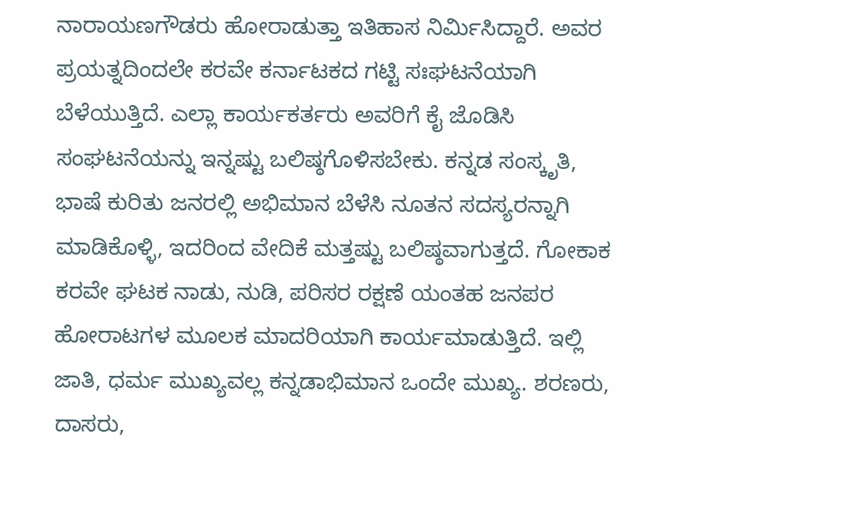ನಾರಾಯಣಗೌಡರು ಹೋರಾಡುತ್ತಾ ಇತಿಹಾಸ ನಿರ್ಮಿಸಿದ್ದಾರೆ‌. ಅವರ ಪ್ರಯತ್ನದಿಂದಲೇ ಕರವೇ ಕರ್ನಾಟಕದ ಗಟ್ಟಿ ಸಃಘಟನೆಯಾಗಿ ಬೆಳೆಯುತ್ತಿದೆ. ಎಲ್ಲಾ ಕಾರ್ಯಕರ್ತರು ಅವರಿಗೆ ಕೈ ಜೊಡಿಸಿ ಸಂಘಟನೆಯನ್ನು ಇನ್ನಷ್ಟು ಬಲಿಷ್ಠಗೊಳಿಸಬೇಕು. ಕನ್ನಡ ಸಂಸ್ಕೃತಿ, ಭಾಷೆ ಕುರಿತು ಜನರಲ್ಲಿ ಅಭಿಮಾನ ಬೆಳೆಸಿ ನೂತನ ಸದಸ್ಯರನ್ನಾಗಿ ಮಾಡಿಕೊಳ್ಳಿ, ಇದರಿಂದ ವೇದಿಕೆ ಮತ್ತಷ್ಟು ಬಲಿಷ್ಠವಾಗುತ್ತದೆ‌. ಗೋಕಾಕ ಕರವೇ ಘಟಕ ನಾಡು, ನುಡಿ, ಪರಿಸರ ರಕ್ಷಣೆ ಯಂತಹ ಜನಪರ ಹೋರಾಟಗಳ ಮೂಲಕ ಮಾದರಿಯಾಗಿ ಕಾರ್ಯಮಾಡುತ್ತಿದೆ. ಇಲ್ಲಿ ಜಾತಿ, ಧರ್ಮ ಮುಖ್ಯವಲ್ಲ ಕನ್ನಡಾಭಿಮಾನ ಒಂದೇ ಮುಖ್ಯ. ಶರಣರು, ದಾಸರು,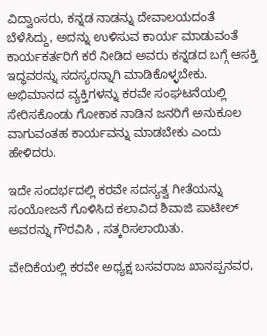ವಿದ್ವಾಂಸರು, ಕನ್ನಡ ನಾಡನ್ನು ದೇವಾಲಯದಂತೆ ಬೆಳೆಸಿದ್ದು, ಅದನ್ನು ಉಳಿಸುವ ಕಾರ್ಯ ಮಾಡುವಂತೆ ಕಾರ್ಯಕರ್ತರಿಗೆ ಕರೆ ನೀಡಿದ ಅವರು ಕನ್ನಡದ ಬಗ್ಗೆ ಆಸಕ್ತಿ ಇದ್ಧವರನ್ನು ಸದಸ್ಯರನ್ನಾಗಿ ಮಾಡಿಕೊಳ್ಳಬೇಕು. ಅಭಿಮಾನದ ವ್ಯಕ್ತಿಗಳನ್ನು ಕರವೇ ಸಂಘಟನೆಯಲ್ಲಿ ಸೇರಿಸಕೊಂಡು ಗೋಕಾಕ ನಾಡಿನ ಜನರಿಗೆ ಅನುಕೂಲ ವಾಗುವಂತಹ ಕಾರ್ಯವನ್ನು ಮಾಡಬೇಕು ಎಂದು ಹೇಳಿದರು.

ಇದೇ ಸಂದರ್ಭದಲ್ಲಿ ಕರವೇ ಸದಸ್ಯತ್ವ ಗೀತೆಯನ್ನು ಸಂಯೋಜನೆ ಗೊಳಿಸಿದ ಕಲಾವಿದ ಶಿವಾಜಿ ಪಾಟೀಲ್ ಅವರನ್ನು ಗೌರವಿಸಿ , ಸತ್ಕರಿಸಲಾಯಿತು.

ವೇದಿಕೆಯಲ್ಲಿ ಕರವೇ ಅಧ್ಯಕ್ಷ ಬಸವರಾಜ ಖಾನಪ್ಪನವರ,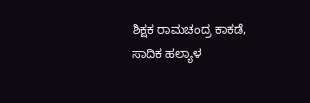ಶಿಕ್ಷಕ ರಾಮಚಂದ್ರ ಕಾಕಡೆ, ಸಾದಿಕ ಹಲ್ಯಾಳ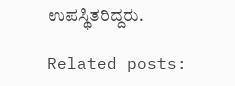ಉಪಸ್ಥಿತರಿದ್ದರು.

Related posts: